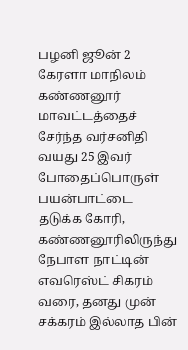பழனி ஜூன் 2
கேரளா மாநிலம் கண்ணனூர் மாவட்டத்தைச் சேர்ந்த வர்சனிதி வயது 25 இவர் போதைப்பொருள் பயன்பாட்டை தடுக்க கோரி, கண்ணனூரிலிருந்து நேபாள நாட்டின் எவரெஸ்ட் சிகரம் வரை, தனது முன் சக்கரம் இல்லாத பின்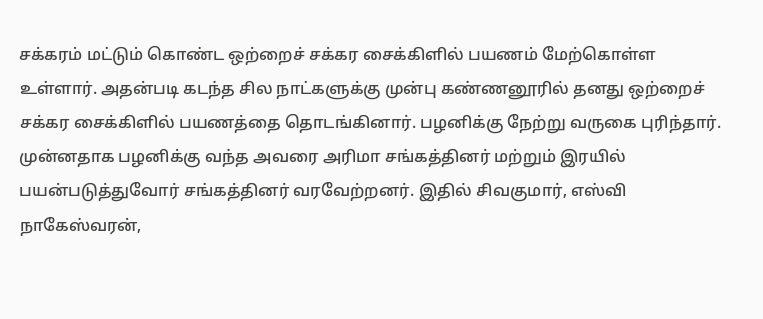சக்கரம் மட்டும் கொண்ட ஒற்றைச் சக்கர சைக்கிளில் பயணம் மேற்கொள்ள உள்ளார். அதன்படி கடந்த சில நாட்களுக்கு முன்பு கண்ணனூரில் தனது ஒற்றைச் சக்கர சைக்கிளில் பயணத்தை தொடங்கினார். பழனிக்கு நேற்று வருகை புரிந்தார். முன்னதாக பழனிக்கு வந்த அவரை அரிமா சங்கத்தினர் மற்றும் இரயில் பயன்படுத்துவோர் சங்கத்தினர் வரவேற்றனர். இதில் சிவகுமார், எஸ்வி நாகேஸ்வரன்,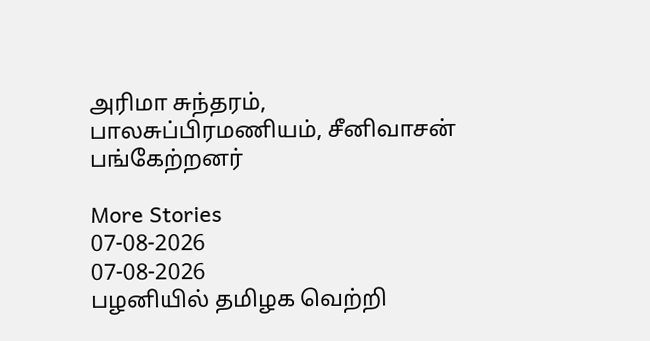அரிமா சுந்தரம், பாலசுப்பிரமணியம், சீனிவாசன் பங்கேற்றனர்

More Stories
07-08-2026
07-08-2026
பழனியில் தமிழக வெற்றி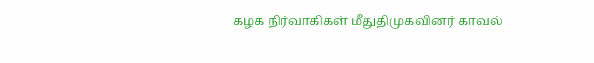கழக நிர்வாகிகள் மீதுதிமுகவினர் காவல்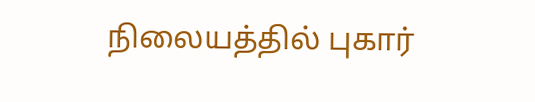நிலையத்தில் புகார்